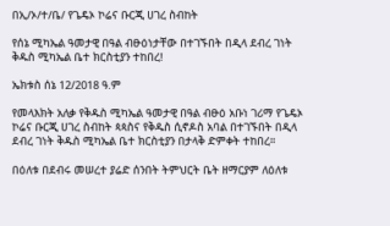በኢ/ኦ/ተ/ቤ/ የጌዴኦ ኮሬና ቡርጂ ሀገረ ስብከት

የሰኔ ሚካኤል ዓመታዊ በዓል ብፁዕነታቸው በተገኙበት በዲላ ደብረ ገነት ቅዱስ ሚካኤል ቤተ ክርስቲያን ተከበረ!

ኤክቱስ ሰኔ 12/2018 ዓ.ም

የመላእክት አለቃ የቅዱስ ሚካኤል ዓመታዊ በዓል ብፁዕ አቡነ ገሪማ የጌዴኦ ኮሬና ቡርጂ ሀገረ ስብከት ጳጳስና የቅዱስ ሲኖዶስ አባል በተገኙበት በዲላ ደብረ ገነት ቅዱስ ሚካኤል ቤተ ክርስቲያን በታላቅ ድምቀት ተከበረ።

በዕለቱ በደብሩ መሠረተ ያሬድ ሰንበት ትምህርት ቤት ዘማርያም ለዕለቱ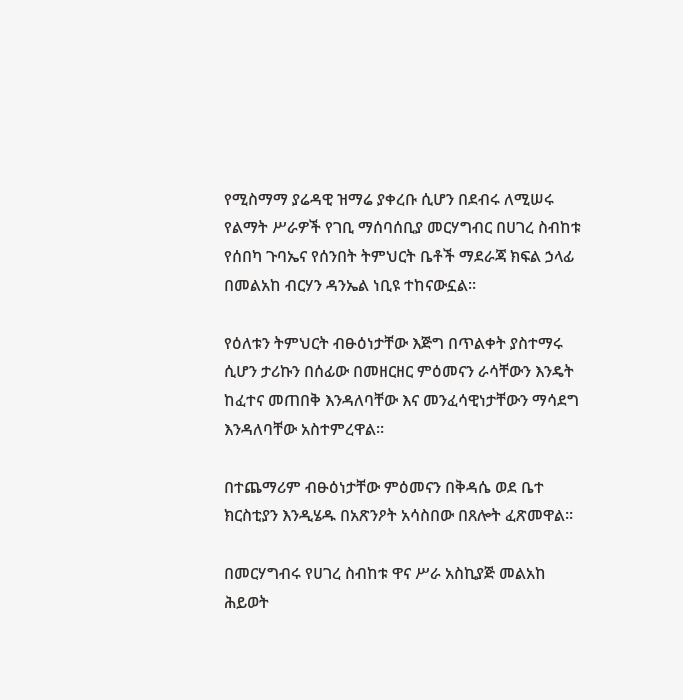የሚስማማ ያሬዳዊ ዝማሬ ያቀረቡ ሲሆን በደብሩ ለሚሠሩ የልማት ሥራዎች የገቢ ማሰባሰቢያ መርሃግብር በሀገረ ስብከቱ የሰበካ ጉባኤና የሰንበት ትምህርት ቤቶች ማደራጃ ክፍል ኃላፊ በመልአከ ብርሃን ዳንኤል ነቢዩ ተከናውኗል።

የዕለቱን ትምህርት ብፁዕነታቸው እጅግ በጥልቀት ያስተማሩ ሲሆን ታሪኩን በሰፊው በመዘርዘር ምዕመናን ራሳቸውን እንዴት ከፈተና መጠበቅ እንዳለባቸው እና መንፈሳዊነታቸውን ማሳደግ እንዳለባቸው አስተምረዋል።

በተጨማሪም ብፁዕነታቸው ምዕመናን በቅዳሴ ወደ ቤተ ክርስቲያን እንዲሄዱ በአጽንዖት አሳስበው በጸሎት ፈጽመዋል።

በመርሃግብሩ የሀገረ ስብከቱ ዋና ሥራ አስኪያጅ መልአከ ሕይወት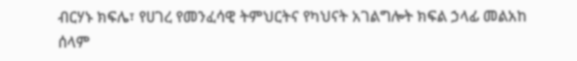ብርሃኑ ክፍሌ፣ የሀገረ የመንፈሳዊ ትምህርትና የካህናት አገልግሎት ክፍል ኃላፊ መልአከ ሰላም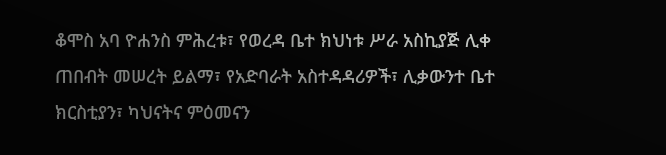ቆሞስ አባ ዮሐንስ ምሕረቱ፣ የወረዳ ቤተ ክህነቱ ሥራ አስኪያጅ ሊቀ ጠበብት መሠረት ይልማ፣ የአድባራት አስተዳዳሪዎች፣ ሊቃውንተ ቤተ ክርስቲያን፣ ካህናትና ምዕመናን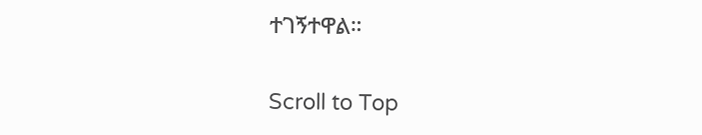ተገኝተዋል።

Scroll to Top